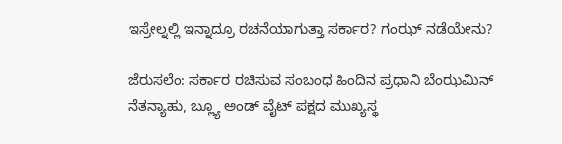ಇಸ್ರೇಲ್ನಲ್ಲಿ ಇನ್ನಾದ್ರೂ ರಚನೆಯಾಗುತ್ತಾ ಸರ್ಕಾರ? ಗಂಝ್ ನಡೆಯೇನು?

ಜೆರುಸಲೆಂ: ಸರ್ಕಾರ ರಚಿಸುವ ಸಂಬಂಧ ಹಿಂದಿನ ಪ್ರಧಾನಿ ಬೆಂಝಮಿನ್ ನೆತನ್ಯಾಹು, ಬ್ಲ್ಯೂ ಅಂಡ್ ವೈಟ್ ಪಕ್ಷದ ಮುಖ್ಯಸ್ಥ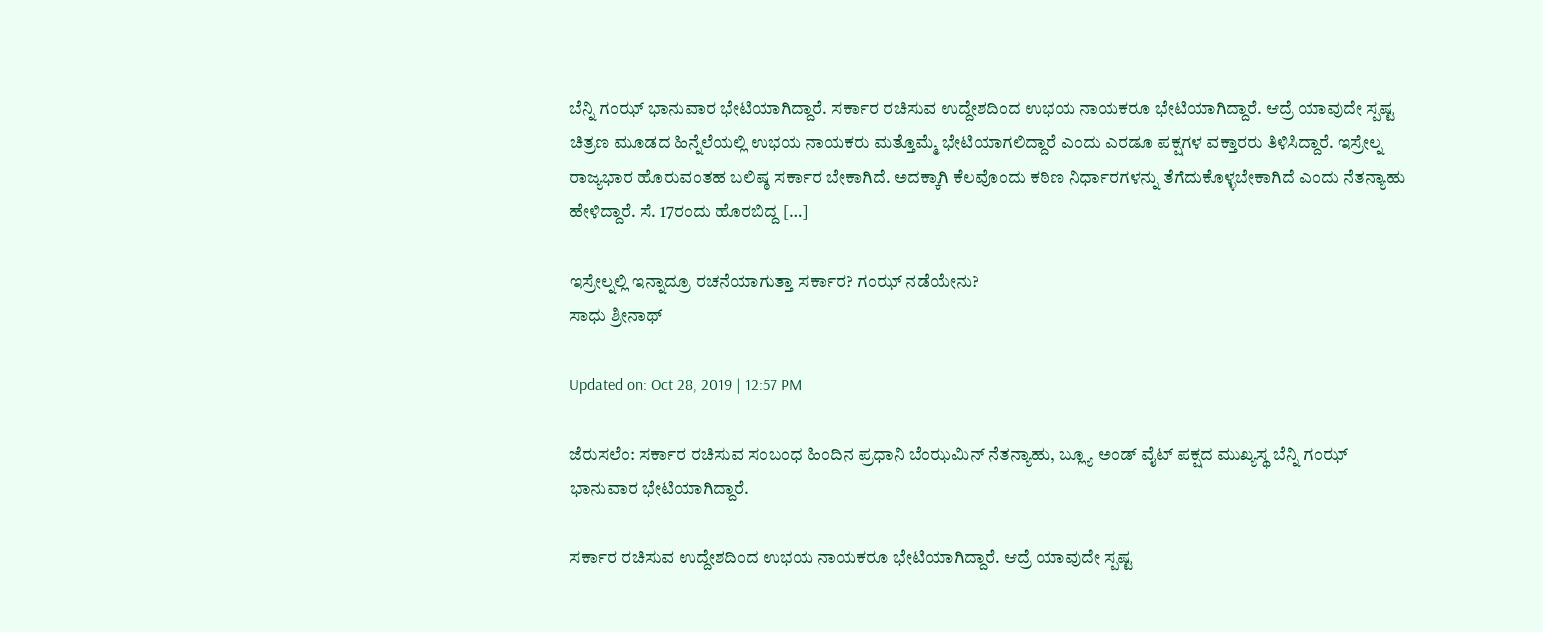ಬೆನ್ನಿ ಗಂಝ್ ಭಾನುವಾರ ಭೇಟಿಯಾಗಿದ್ದಾರೆ. ಸರ್ಕಾರ ರಚಿಸುವ ಉದ್ದೇಶದಿಂದ ಉಭಯ ನಾಯಕರೂ ಭೇಟಿಯಾಗಿದ್ದಾರೆ. ಆದ್ರೆ ಯಾವುದೇ ಸ್ಪಷ್ಟ ಚಿತ್ರಣ ಮೂಡದ ಹಿನ್ನೆಲೆಯಲ್ಲಿ ಉಭಯ ನಾಯಕರು ಮತ್ತೊಮ್ಮೆ ಭೇಟಿಯಾಗಲಿದ್ದಾರೆ ಎಂದು ಎರಡೂ ಪಕ್ಷಗಳ ವಕ್ತಾರರು ತಿಳಿಸಿದ್ದಾರೆ. ಇಸ್ರೇಲ್ನ ರಾಜ್ಯಭಾರ ಹೊರುವಂತಹ ಬಲಿಷ್ಠ ಸರ್ಕಾರ ಬೇಕಾಗಿದೆ. ಅದಕ್ಕಾಗಿ ಕೆಲವೊಂದು ಕಠಿಣ ನಿರ್ಧಾರಗಳನ್ನು ತೆಗೆದುಕೊಳ್ಳಬೇಕಾಗಿದೆ ಎಂದು ನೆತನ್ಯಾಹು ಹೇಳಿದ್ದಾರೆ. ಸೆ. 17ರಂದು ಹೊರಬಿದ್ದ […]

ಇಸ್ರೇಲ್ನಲ್ಲಿ ಇನ್ನಾದ್ರೂ ರಚನೆಯಾಗುತ್ತಾ ಸರ್ಕಾರ? ಗಂಝ್ ನಡೆಯೇನು?
ಸಾಧು ಶ್ರೀನಾಥ್

Updated on: Oct 28, 2019 | 12:57 PM

ಜೆರುಸಲೆಂ: ಸರ್ಕಾರ ರಚಿಸುವ ಸಂಬಂಧ ಹಿಂದಿನ ಪ್ರಧಾನಿ ಬೆಂಝಮಿನ್ ನೆತನ್ಯಾಹು, ಬ್ಲ್ಯೂ ಅಂಡ್ ವೈಟ್ ಪಕ್ಷದ ಮುಖ್ಯಸ್ಥ ಬೆನ್ನಿ ಗಂಝ್ ಭಾನುವಾರ ಭೇಟಿಯಾಗಿದ್ದಾರೆ.

ಸರ್ಕಾರ ರಚಿಸುವ ಉದ್ದೇಶದಿಂದ ಉಭಯ ನಾಯಕರೂ ಭೇಟಿಯಾಗಿದ್ದಾರೆ. ಆದ್ರೆ ಯಾವುದೇ ಸ್ಪಷ್ಟ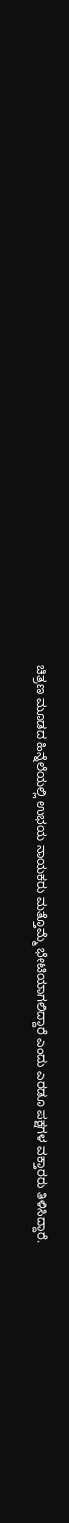ಚಿತ್ರಣ ಮೂಡದ ಹಿನ್ನೆಲೆಯಲ್ಲಿ ಉಭಯ ನಾಯಕರು ಮತ್ತೊಮ್ಮೆ ಭೇಟಿಯಾಗಲಿದ್ದಾರೆ ಎಂದು ಎರಡೂ ಪಕ್ಷಗಳ ವಕ್ತಾರರು ತಿಳಿಸಿದ್ದಾರೆ.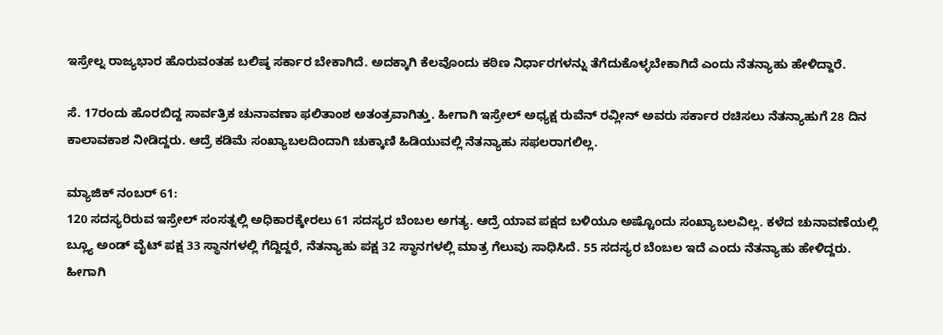ಇಸ್ರೇಲ್ನ ರಾಜ್ಯಭಾರ ಹೊರುವಂತಹ ಬಲಿಷ್ಠ ಸರ್ಕಾರ ಬೇಕಾಗಿದೆ. ಅದಕ್ಕಾಗಿ ಕೆಲವೊಂದು ಕಠಿಣ ನಿರ್ಧಾರಗಳನ್ನು ತೆಗೆದುಕೊಳ್ಳಬೇಕಾಗಿದೆ ಎಂದು ನೆತನ್ಯಾಹು ಹೇಳಿದ್ದಾರೆ.

ಸೆ. 17ರಂದು ಹೊರಬಿದ್ದ ಸಾರ್ವತ್ರಿಕ ಚುನಾವಣಾ ಫಲಿತಾಂಶ ಅತಂತ್ರವಾಗಿತ್ತು. ಹೀಗಾಗಿ ಇಸ್ರೇಲ್ ಅಧ್ಯಕ್ಷ ರುವೆನ್ ರವ್ಲೀನ್ ಅವರು ಸರ್ಕಾರ ರಚಿಸಲು ನೆತನ್ಯಾಹುಗೆ 28 ದಿನ ಕಾಲಾವಕಾಶ ನೀಡಿದ್ದರು. ಆದ್ರೆ ಕಡಿಮೆ ಸಂಖ್ಯಾಬಲದಿಂದಾಗಿ ಚುಕ್ಕಾಣಿ ಹಿಡಿಯುವಲ್ಲಿ ನೆತನ್ಯಾಹು ಸಫಲರಾಗಲಿಲ್ಲ.

ಮ್ಯಾಜಿಕ್ ನಂಬರ್ 61:
120 ಸದಸ್ಯರಿರುವ ಇಸ್ರೇಲ್ ಸಂಸತ್ನಲ್ಲಿ ಅಧಿಕಾರಕ್ಕೇರಲು 61 ಸದಸ್ಯರ ಬೆಂಬಲ ಅಗತ್ಯ. ಆದ್ರೆ ಯಾವ ಪಕ್ಷದ ಬಳಿಯೂ ಅಷ್ಟೊಂದು ಸಂಖ್ಯಾಬಲವಿಲ್ಲ. ಕಳೆದ ಚುನಾವಣೆಯಲ್ಲಿ ಬ್ಲ್ಯೂ ಅಂಡ್ ವೈಟ್ ಪಕ್ಷ 33 ಸ್ಥಾನಗಳಲ್ಲಿ ಗೆದ್ದಿದ್ದರೆ, ನೆತನ್ಯಾಹು ಪಕ್ಷ 32 ಸ್ಥಾನಗಳಲ್ಲಿ ಮಾತ್ರ ಗೆಲುವು ಸಾಧಿಸಿದೆ. 55 ಸದಸ್ಯರ ಬೆಂಬಲ ಇದೆ ಎಂದು ನೆತನ್ಯಾಹು ಹೇಳಿದ್ದರು. ಹೀಗಾಗಿ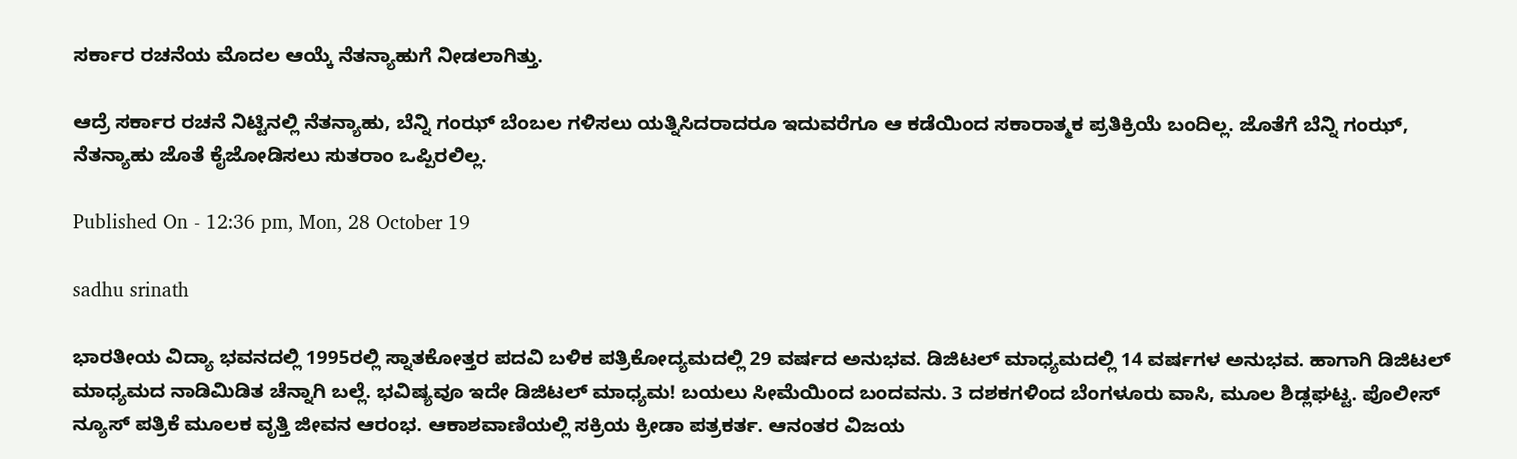ಸರ್ಕಾರ ರಚನೆಯ ಮೊದಲ ಆಯ್ಕೆ ನೆತನ್ಯಾಹುಗೆ ನೀಡಲಾಗಿತ್ತು.

ಆದ್ರೆ ಸರ್ಕಾರ ರಚನೆ ನಿಟ್ಟಿನಲ್ಲಿ ನೆತನ್ಯಾಹು, ಬೆನ್ನಿ ಗಂಝ್ ಬೆಂಬಲ ಗಳಿಸಲು ಯತ್ನಿಸಿದರಾದರೂ ಇದುವರೆಗೂ ಆ ಕಡೆಯಿಂದ ಸಕಾರಾತ್ಮಕ ಪ್ರತಿಕ್ರಿಯೆ ಬಂದಿಲ್ಲ. ಜೊತೆಗೆ ಬೆನ್ನಿ ಗಂಝ್, ನೆತನ್ಯಾಹು ಜೊತೆ ಕೈಜೋಡಿಸಲು ಸುತರಾಂ ಒಪ್ಪಿರಲಿಲ್ಲ.

Published On - 12:36 pm, Mon, 28 October 19

sadhu srinath

ಭಾರತೀಯ ವಿದ್ಯಾ ಭವನದಲ್ಲಿ 1995ರಲ್ಲಿ ಸ್ನಾತಕೋತ್ತರ ಪದವಿ ಬಳಿಕ ಪತ್ರಿಕೋದ್ಯಮದಲ್ಲಿ 29 ವರ್ಷದ ಅನುಭವ. ಡಿಜಿಟಲ್ ಮಾಧ್ಯಮದಲ್ಲಿ 14 ವರ್ಷಗಳ ಅನುಭವ. ಹಾಗಾಗಿ ಡಿಜಿಟಲ್ ಮಾಧ್ಯಮದ ನಾಡಿಮಿಡಿತ ಚೆನ್ನಾಗಿ ಬಲ್ಲೆ. ಭವಿಷ್ಯವೂ ಇದೇ ಡಿಜಿಟಲ್ ಮಾಧ್ಯಮ! ಬಯಲು ಸೀಮೆಯಿಂದ ಬಂದವನು. 3 ದಶಕಗಳಿಂದ ಬೆಂಗಳೂರು ವಾಸಿ, ಮೂಲ ಶಿಡ್ಲಘಟ್ಟ. ಪೊಲೀಸ್ ನ್ಯೂಸ್ ಪತ್ರಿಕೆ ಮೂಲಕ ವೃತ್ತಿ ಜೀವನ ಆರಂಭ. ಆಕಾಶವಾಣಿಯಲ್ಲಿ ಸಕ್ರಿಯ ಕ್ರೀಡಾ ಪತ್ರಕರ್ತ. ಆನಂತರ ವಿಜಯ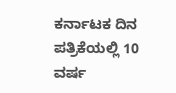ಕರ್ನಾಟಕ ದಿನ ಪತ್ರಿಕೆಯಲ್ಲಿ 10 ವರ್ಷ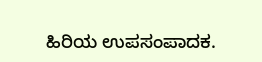ಹಿರಿಯ ಉಪಸಂಪಾದಕ.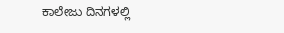ಕಾಲೇಜು ದಿನಗಳಲ್ಲಿ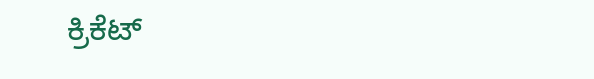ಕ್ರಿಕೆಟ್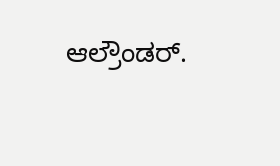ಆಲ್ರೌಂಡರ್.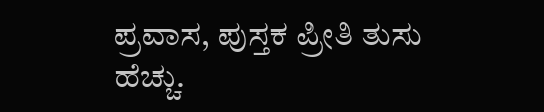ಪ್ರವಾಸ, ಪುಸ್ತಕ ಪ್ರೀತಿ ತುಸು ಹೆಚ್ಚು.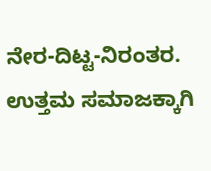ನೇರ-ದಿಟ್ಟ-ನಿರಂತರ. ಉತ್ತಮ ಸಮಾಜಕ್ಕಾಗಿ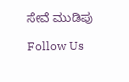ಸೇವೆ ಮುಡಿಪು

Follow Us